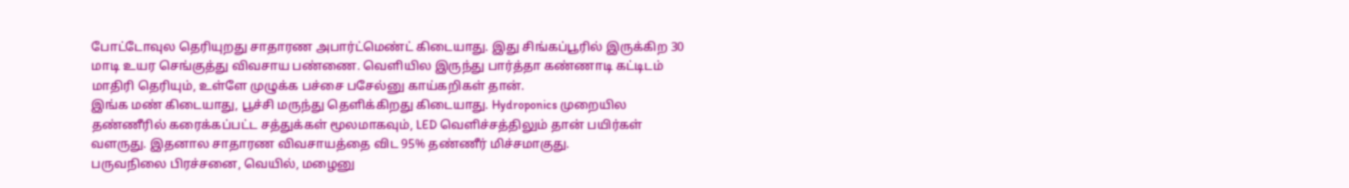போட்டோவுல தெரியுறது சாதாரண அபார்ட்மெண்ட் கிடையாது. இது சிங்கப்பூரில் இருக்கிற 30 மாடி உயர செங்குத்து விவசாய பண்ணை. வெளியில இருந்து பார்த்தா கண்ணாடி கட்டிடம் மாதிரி தெரியும், உள்ளே முழுக்க பச்சை பசேல்னு காய்கறிகள் தான்.
இங்க மண் கிடையாது, பூச்சி மருந்து தெளிக்கிறது கிடையாது. Hydroponics முறையில தண்ணீரில் கரைக்கப்பட்ட சத்துக்கள் மூலமாகவும், LED வெளிச்சத்திலும் தான் பயிர்கள் வளருது. இதனால சாதாரண விவசாயத்தை விட 95% தண்ணீர் மிச்சமாகுது.
பருவநிலை பிரச்சனை, வெயில், மழைனு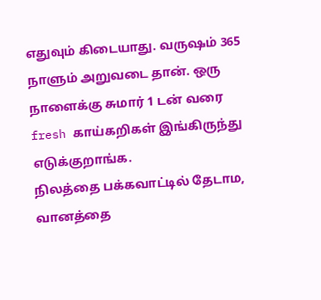எதுவும் கிடையாது. வருஷம் 365 நாளும் அறுவடை தான். ஒரு நாளைக்கு சுமார் 1 டன் வரை fresh காய்கறிகள் இங்கிருந்து எடுக்குறாங்க.
நிலத்தை பக்கவாட்டில் தேடாம, வானத்தை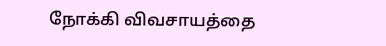நோக்கி விவசாயத்தை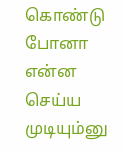கொண்டு போனா என்ன செய்ய முடியும்னு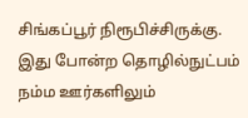சிங்கப்பூர் நிரூபிச்சிருக்கு. இது போன்ற தொழில்நுட்பம் நம்ம ஊர்களிலும்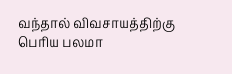வந்தால் விவசாயத்திற்கு பெரிய பலமா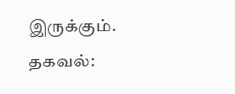இருக்கும்.
தகவல்: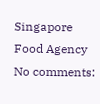Singapore Food Agency
No comments: